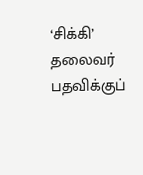‘சிக்கி’ தலைவர் பதவிக்குப்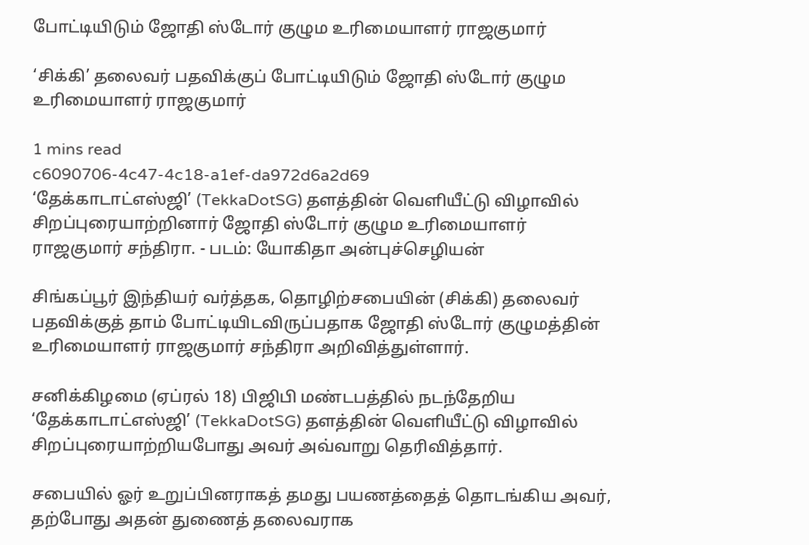போட்டியிடும் ஜோதி ஸ்டோர் குழும உரிமையாளர் ராஜகுமார்

‘சிக்கி’ தலைவர் பதவிக்குப் போட்டியிடும் ஜோதி ஸ்டோர் குழும உரிமையாளர் ராஜகுமார்

1 mins read
c6090706-4c47-4c18-a1ef-da972d6a2d69
‘தேக்காடாட்எஸ்ஜி’ (TekkaDotSG) தளத்தின் வெளியீட்டு விழாவில் சிறப்புரையாற்றினார் ஜோதி ஸ்டோர் குழும உரிமையாளர் ராஜகுமார் சந்திரா. - படம்: யோகிதா அன்புச்செழியன்

சிங்கப்பூர் இந்தியர் வர்த்தக, தொழிற்சபையின் (சிக்கி) தலைவர் பதவிக்குத் தாம் போட்டியிடவிருப்பதாக ஜோதி ஸ்டோர் குழுமத்தின் உரிமையாளர் ராஜகுமார் சந்திரா அறிவித்துள்ளார்.

சனிக்கிழமை (ஏப்ரல் 18) பிஜிபி மண்டபத்தில் நடந்தேறிய ‘தேக்காடாட்எஸ்ஜி’ (TekkaDotSG) தளத்தின் வெளியீட்டு விழாவில் சிறப்புரையாற்றியபோது அவர் அவ்வாறு தெரிவித்தார்.

சபையில் ஓர் உறுப்பினராகத் தமது பயணத்தைத் தொடங்கிய அவர், தற்போது அதன் துணைத் தலைவராக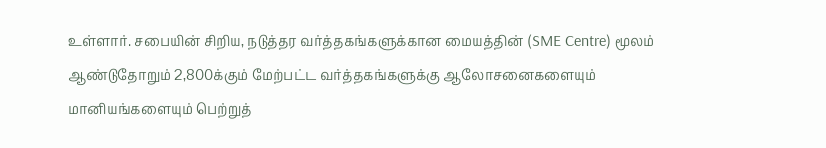உள்ளார். சபையின் சிறிய, நடுத்தர வர்த்தகங்களுக்கான மையத்தின் (SME Centre) மூலம் ஆண்டுதோறும் 2,800க்கும் மேற்பட்ட வர்த்தகங்களுக்கு ஆலோசனைகளையும் மானியங்களையும் பெற்றுத்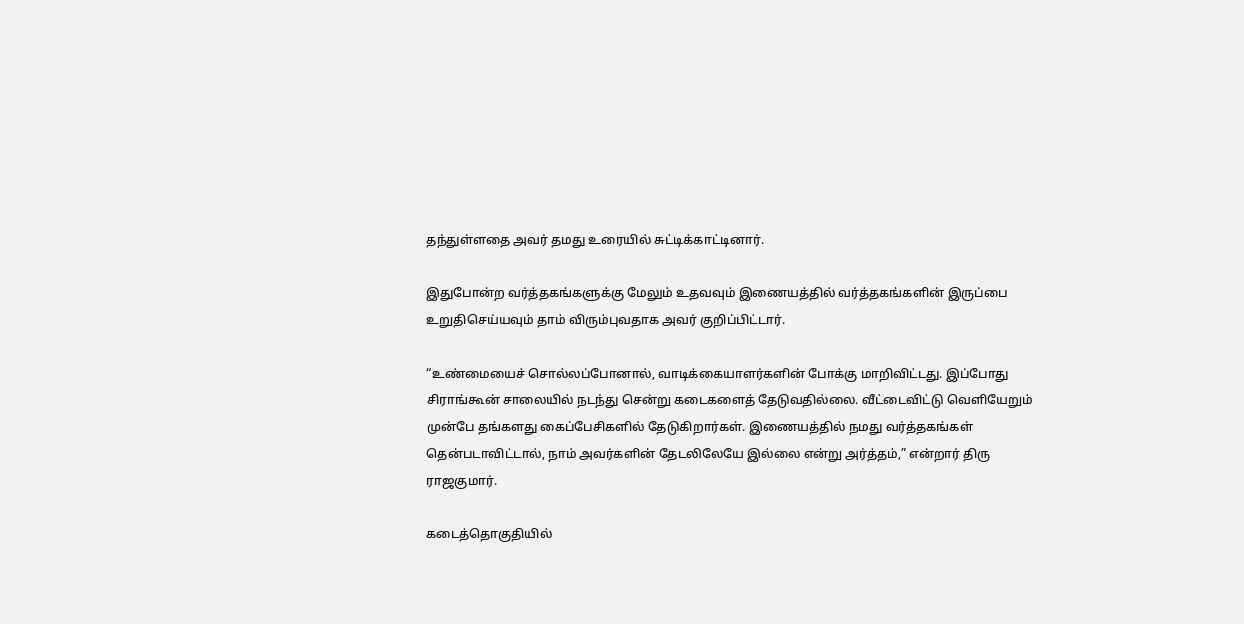தந்துள்ளதை அவர் தமது உரையில் சுட்டிக்காட்டினார்.

இதுபோன்ற வர்த்தகங்களுக்கு மேலும் உதவவும் இணையத்தில் வர்த்தகங்களின் இருப்பை உறுதிசெய்யவும் தாம் விரும்புவதாக அவர் குறிப்பிட்டார்.

“உண்மையைச் சொல்லப்போனால், வாடிக்கையாளர்களின் போக்கு மாறிவிட்டது. இப்போது சிராங்கூன் சாலையில் நடந்து சென்று கடைகளைத் தேடுவதில்லை. வீட்டைவிட்டு வெளியேறும் முன்பே தங்களது கைப்பேசிகளில் தேடுகிறார்கள். இணையத்தில் நமது வர்த்தகங்கள் தென்படாவிட்டால், நாம் அவர்களின் தேடலிலேயே இல்லை என்று அர்த்தம்,” என்றார் திரு ராஜகுமார்.

கடைத்தொகுதியில்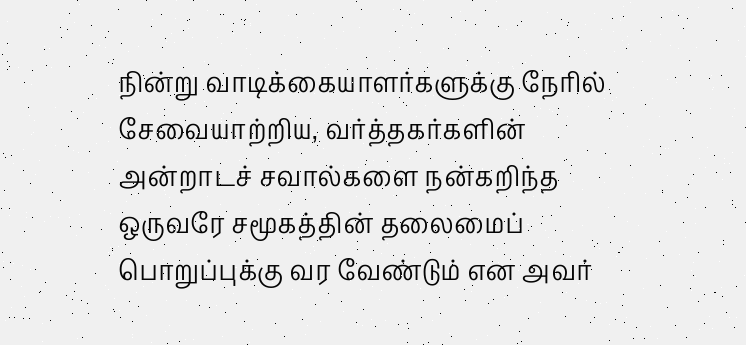நின்று வாடிக்கையாளர்களுக்கு நேரில் சேவையாற்றிய, வர்த்தகர்களின் அன்றாடச் சவால்களை நன்கறிந்த ஒருவரே சமூகத்தின் தலைமைப் பொறுப்புக்கு வர வேண்டும் என அவர்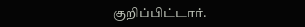குறிப்பிட்டார்.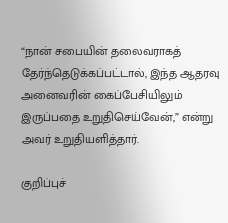“நான் சபையின் தலைவராகத் தேர்ந்தெடுக்கப்பட்டால், இந்த ஆதரவு அனைவரின் கைப்பேசியிலும் இருப்பதை உறுதிசெய்வேன்,” என்று அவர் உறுதியளித்தார்.

குறிப்புச்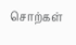சொற்கள்